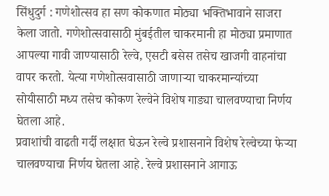सिंधुदुर्ग : गणेशोत्सव हा सण कोकणात मोठ्या भक्तिभावाने साजरा केला जातो. गणेशोत्सवासाठी मुंबईतील चाकरमानी हा मोठ्या प्रमाणात आपल्या गावी जाण्यासाठी रेल्वे, एसटी बसेस तसेच खाजगी वाहनांचा वापर करतो. येत्या गणेशोत्सवासाठी जाणाऱ्या चाकरमान्यांच्या सोयीसाठी मध्य तसेच कोकण रेल्वेने विशेष गाड्या चालवण्याचा निर्णय घेतला आहे.
प्रवाशांची वाढती गर्दी लक्षात घेऊन रेल्वे प्रशासनाने विशेष रेल्वेच्या फेऱ्या चालवण्याचा निर्णय घेतला आहे. रेल्वे प्रशासनाने आगाऊ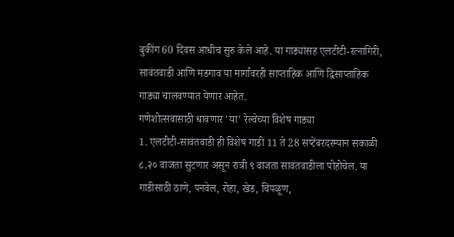बुकींग 60 दिवस आधीच सुरु केले आहे. या गाड्यांसह एलटीटी-रत्नागिरी, सावंतवाडी आणि मडगाव या मार्गांवरही साप्ताहिक आणि द्विसाप्ताहिक गाड्या चालवण्यात येणार आहेत.
गणेशोत्सवासाठी धावणार 'या' रेल्वेच्या विशेष गाड्या
1. एलटीटी-सावंतवाडी ही विशेष गाडी 11 ते 28 सप्टेंबरदरम्यान सकाळी ८.२० वाजता सुटणार असून रात्री ९ वाजता सावंतवाडीला पोहोचेल. या गाडीसाठी ठाणे, पनवेल, रोहा, खेड, चिपळूण,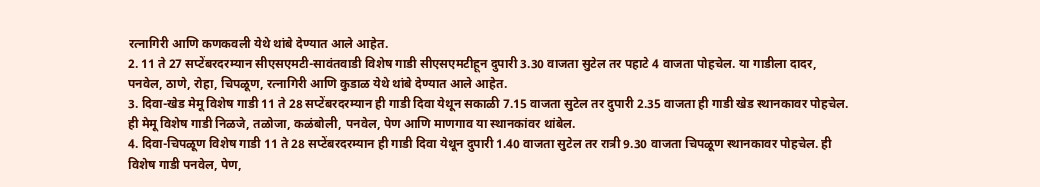रत्नागिरी आणि कणकवली येथे थांबे देण्यात आले आहेत.
2. 11 ते 27 सप्टेंबरदरम्यान सीएसएमटी-सावंतवाडी विशेष गाडी सीएसएमटीहून दुपारी 3.30 वाजता सुटेल तर पहाटे 4 वाजता पोहचेल. या गाडीला दादर, पनवेल, ठाणे, रोहा, चिपळूण, रत्नागिरी आणि कुडाळ येथे थांबे देण्यात आले आहेत.
3. दिवा-खेड मेमू विशेष गाडी 11 ते 28 सप्टेंबरदरम्यान ही गाडी दिवा येथून सकाळी 7.15 वाजता सुटेल तर दुपारी 2.35 वाजता ही गाडी खेड स्थानकावर पोहचेल. ही मेमू विशेष गाडी निळजे, तळोजा, कळंबोली, पनवेल, पेण आणि माणगाव या स्थानकांवर थांबेल.
4. दिवा-चिपळूण विशेष गाडी 11 ते 28 सप्टेंबरदरम्यान ही गाडी दिवा येथून दुपारी 1.40 वाजता सुटेल तर रात्री 9.30 वाजता चिपळूण स्थानकावर पोहचेल. ही विशेष गाडी पनवेल, पेण,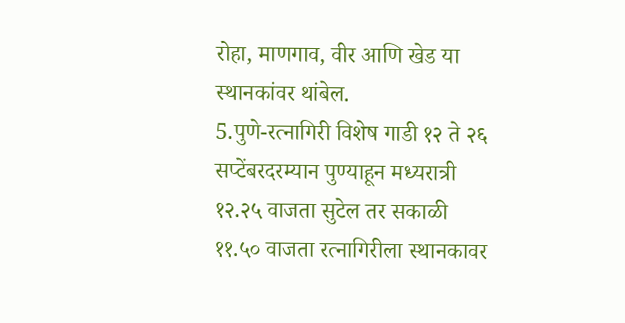रोहा, माणगाव, वीर आणि खेड या स्थानकांवर थांबेल.
5.पुणे-रत्नागिरी विशेष गाडी १२ ते २६ सप्टेंबरदरम्यान पुण्याहून मध्यरात्री १२.२५ वाजता सुटेल तर सकाळी ११.५० वाजता रत्नागिरीला स्थानकावर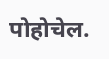पोहोचेल.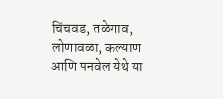चिंचवड, तळेगाव, लोणावळा, कल्याण आणि पनवेल येथे या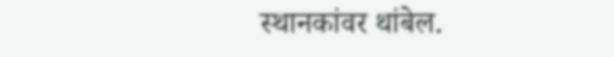स्थानकांवर थांबेल.